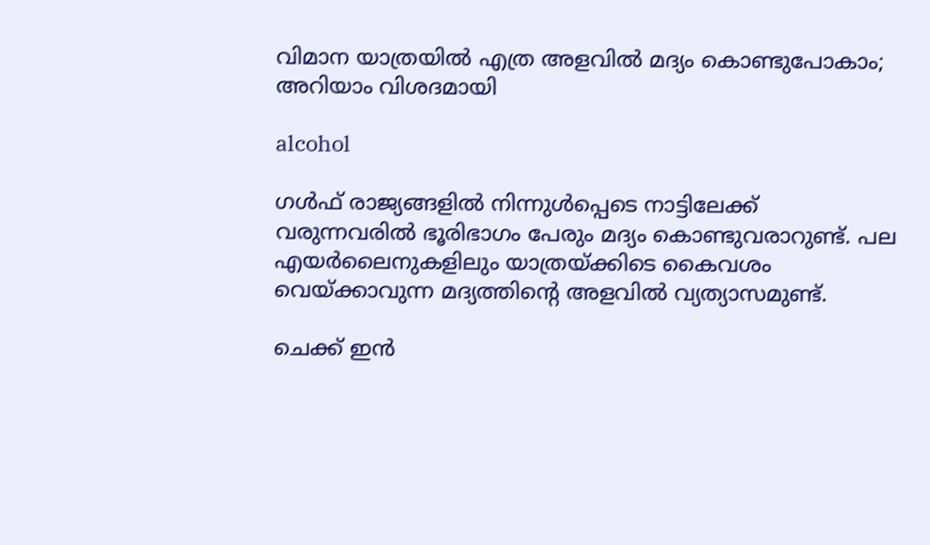വിമാന യാത്രയില്‍ എത്ര അളവില്‍ മദ്യം കൊണ്ടുപോകാം; അറിയാം വിശദമായി

alcohol

ഗള്‍ഫ് രാജ്യങ്ങളില്‍ നിന്നുള്‍പ്പെടെ നാട്ടിലേക്ക് വരുന്നവരില്‍ ഭൂരിഭാഗം പേരും മദ്യം കൊണ്ടുവരാറുണ്ട്. പല എയര്‍ലൈനുകളിലും യാത്രയ്ക്കിടെ കൈവശം വെയ്ക്കാവുന്ന മദ്യത്തിന്റെ അളവില്‍ വ്യത്യാസമുണ്ട്.

ചെക്ക് ഇന്‍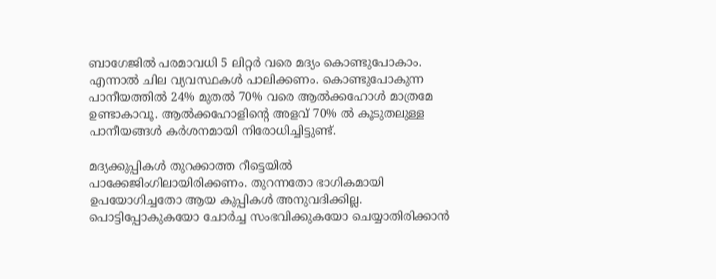ബാഗേജില്‍ പരമാവധി 5 ലിറ്റര്‍ വരെ മദ്യം കൊണ്ടുപോകാം. എന്നാല്‍ ചില വ്യവസ്ഥകള്‍ പാലിക്കണം. കൊണ്ടുപോകുന്ന പാനീയത്തില്‍ 24% മുതല്‍ 70% വരെ ആല്‍ക്കഹോള്‍ മാത്രമേ ഉണ്ടാകാവൂ. ആല്‍ക്കഹോളിന്റെ അളവ് 70% ല്‍ കൂടുതലുള്ള പാനീയങ്ങള്‍ കര്‍ശനമായി നിരോധിച്ചിട്ടുണ്ട്.

മദ്യക്കുപ്പികള്‍ തുറക്കാത്ത റീട്ടെയില്‍ പാക്കേജിംഗിലായിരിക്കണം. തുറന്നതോ ഭാഗികമായി ഉപയോഗിച്ചതോ ആയ കുപ്പികള്‍ അനുവദിക്കില്ല. പൊട്ടിപ്പോകുകയോ ചോര്‍ച്ച സംഭവിക്കുകയോ ചെയ്യാതിരിക്കാന്‍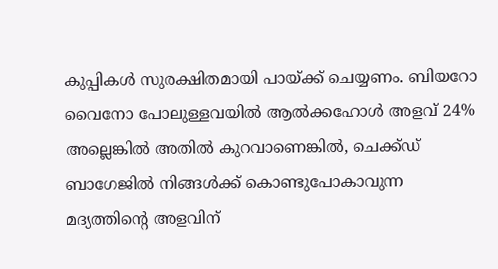കുപ്പികള്‍ സുരക്ഷിതമായി പായ്ക്ക് ചെയ്യണം. ബിയറോ വൈനോ പോലുള്ളവയില്‍ ആല്‍ക്കഹോള്‍ അളവ് 24% അല്ലെങ്കില്‍ അതില്‍ കുറവാണെങ്കില്‍, ചെക്ക്ഡ് ബാഗേജില്‍ നിങ്ങള്‍ക്ക് കൊണ്ടുപോകാവുന്ന മദ്യത്തിന്റെ അളവിന്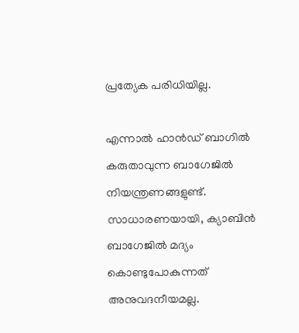പ്രത്യേക പരിധിയില്ല.

എന്നാല്‍ ഹാന്‍ഡ് ബാഗില്‍ കരുതാവുന്ന ബാഗേജില്‍ നിയന്ത്രണങ്ങളുണ്ട്. സാധാരണയായി, ക്യാബിന്‍ ബാഗേജില്‍ മദ്യം കൊണ്ടുപോകുന്നത് അനുവദനീയമല്ല.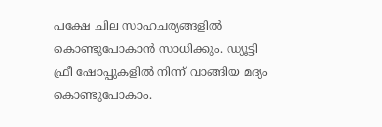പക്ഷേ ചില സാഹചര്യങ്ങളില്‍ കൊണ്ടുപോകാന്‍ സാധിക്കും. ഡ്യൂട്ടി ഫ്രീ ഷോപ്പുകളില്‍ നിന്ന് വാങ്ങിയ മദ്യം കൊണ്ടുപോകാം.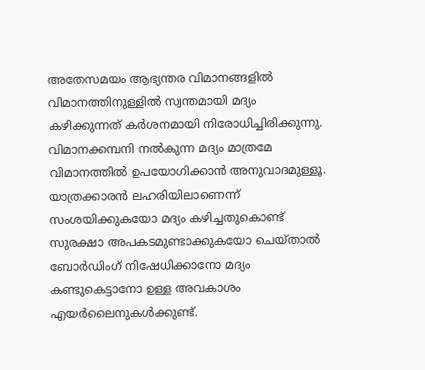അതേസമയം ആഭ്യന്തര വിമാനങ്ങളില്‍ വിമാനത്തിനുള്ളില്‍ സ്വന്തമായി മദ്യം കഴിക്കുന്നത് കര്‍ശനമായി നിരോധിച്ചിരിക്കുന്നു. വിമാനക്കമ്പനി നല്‍കുന്ന മദ്യം മാത്രമേ വിമാനത്തില്‍ ഉപയോഗിക്കാന്‍ അനുവാദമുള്ളൂ. യാത്രക്കാരന്‍ ലഹരിയിലാണെന്ന് സംശയിക്കുകയോ മദ്യം കഴിച്ചതുകൊണ്ട് സുരക്ഷാ അപകടമുണ്ടാക്കുകയോ ചെയ്താല്‍ ബോര്‍ഡിംഗ് നിഷേധിക്കാനോ മദ്യം കണ്ടുകെട്ടാനോ ഉള്ള അവകാശം എയര്‍ലൈനുകള്‍ക്കുണ്ട്.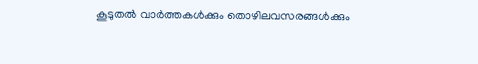കൂടുതല്‍ വാര്‍ത്തകള്‍ക്കും തൊഴിലവസരങ്ങള്‍ക്കും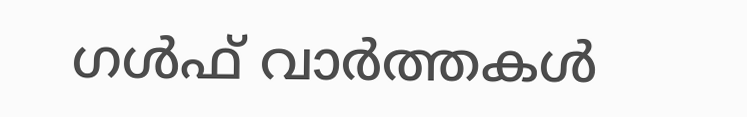ഗള്‍ഫ് വാര്‍ത്തകള്‍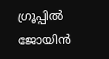ഗ്രൂപ്പില്‍ ജോയിന്‍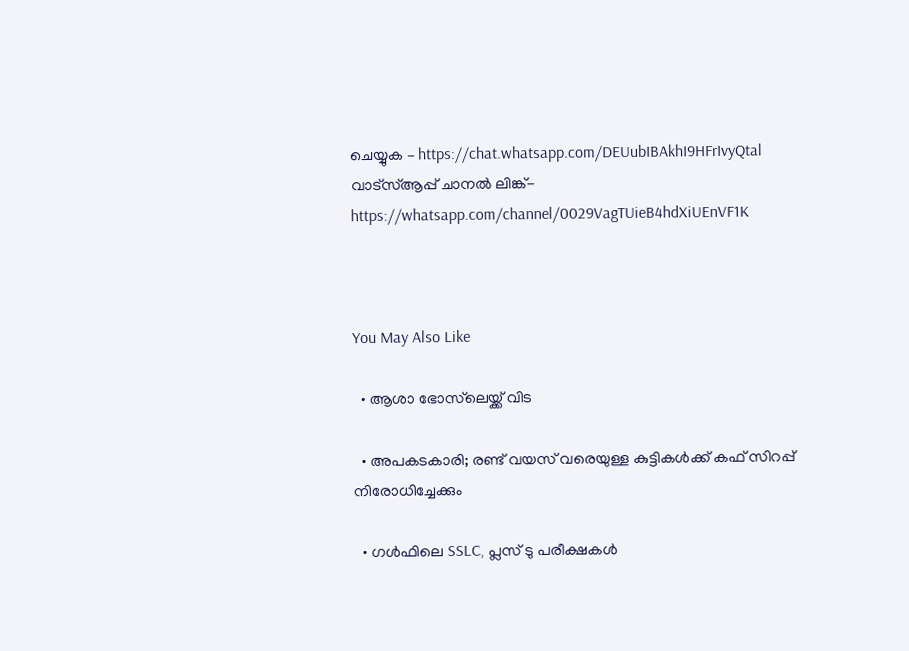ചെയ്യുക – https://chat.whatsapp.com/DEUubIBAkhI9HFrIvyQtal
വാട്‌സ്ആപ്പ് ചാനല്‍ ലിങ്ക്- https://whatsapp.com/channel/0029VagTUieB4hdXiUEnVF1K



You May Also Like

  • ആശാ ഭോസ്‌ലെയ്ക്ക് വിട

  • അപകടകാരി; രണ്ട് വയസ് വരെയുള്ള കുട്ടികള്‍ക്ക് കഫ് സിറപ്പ് നിരോധിച്ചേക്കും

  • ഗള്‍ഫിലെ SSLC, പ്ലസ് ടു പരീക്ഷകള്‍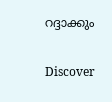റദ്ദാക്കും

Discover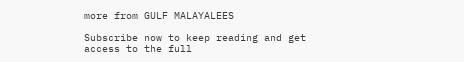more from GULF MALAYALEES

Subscribe now to keep reading and get access to the full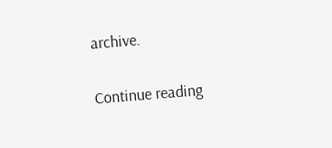archive.

Continue reading